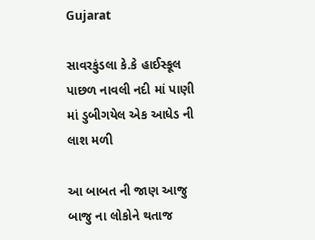Gujarat

સાવરકુંડલા કે.કે હાઈસ્કૂલ પાછળ નાવલી નદી માં પાણી માં ડુબીગયેલ એક આધેડ ની લાશ મળી

આ બાબત ની જાણ આજુ બાજુ ના લોકોને થતાજ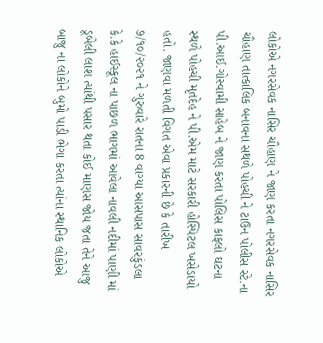લોકોએ નગરસેવક નાસિર ચૌહાણ ને જાણ કરતા નગરસેવક નાસિર ચૌહાણ તાત્કાલિક બનાવના સથળે પોહચી ને ટાઉન પોલીસ સ્ટે.ના પી.આઈ.ગોસ્વામી સાહેબ ને જાણ કરતા પોલિસ કાફલો ઘટના સ્થળે પોહચી મૃતદેહ ને પી.એમ માટે સરકારી હોસ્પિટલ ખસેડાયો હતો. જાણવા મળતી વિગત એવા પ્રકારની છે કે તારીખ ૭/૧૦/૨૦૨૧ ને ગુરુવારે રાતના 8 વાગ્યા આસપાસ સાવરકુંડલા કે.કે હાઈસ્કૂલ ના પાછળ ભાગમાં આવેલા નાવલી નદીમાં પાણી માં ડૂબેલી લાશ ત્યાંથી પસાર થતા કોઈ માણસ જોય જતા તેને આજુ બાજુ ના લોકોને બુમો પાડી ભેગા કરતા ત્યાંના સ્થાનિક લોકોએ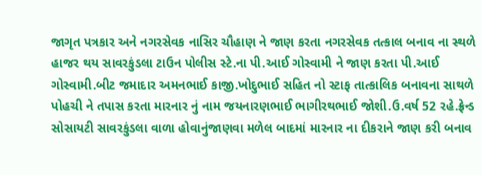જાગૃત પત્રકાર અને નગરસેવક નાસિર ચૌહાણ ને જાણ કરતા નગરસેવક તત્કાલ બનાવ ના સ્થળે હાજર થય સાવરકુંડલા ટાઉન પોલીસ સ્ટે.ના પી.આઈ ગોસ્વામી ને જાણ કરતા પી.આઈ ગોસ્વામી.બીટ જમાદાર અમનભાઈ કાજી.ખોદુભાઈ સહિત નો સ્ટાફ તાત્કાલિક બનાવના સાથળે પોહચી ને તપાસ કરતા મારનાર નું નામ જયનારણભાઈ ભાગીરથભાઈ જોશી.ઉ.વર્ષ 52 રહે.ફ્રેન્ડ સોસાયટી સાવરકુંડલા વાળા હોવાનુંજાણવા મળેલ બાદમાં મારનાર ના દીકરાને જાણ કરી બનાવ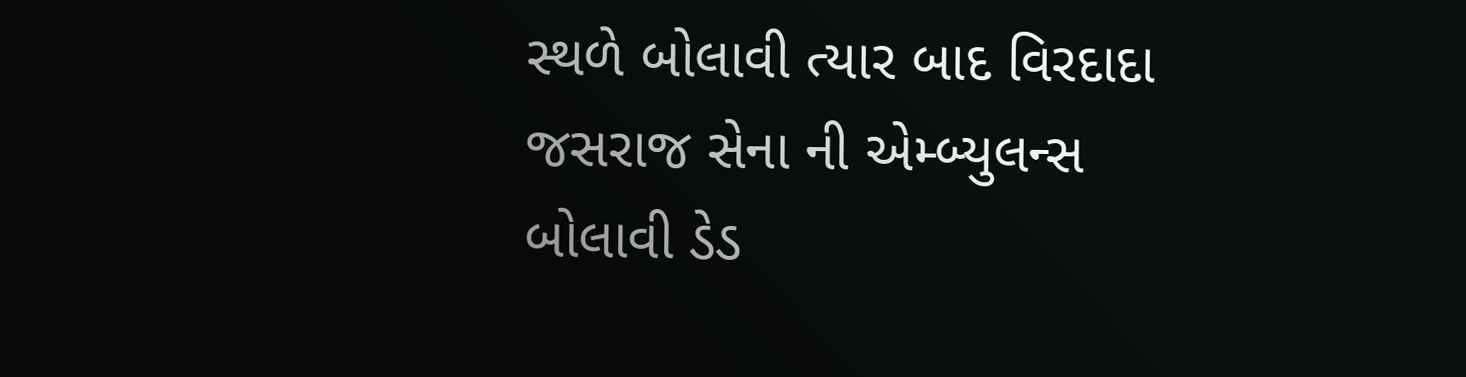સ્થળે બોલાવી ત્યાર બાદ વિરદાદા જસરાજ સેના ની એમ્બ્યુલન્સ બોલાવી ડેડ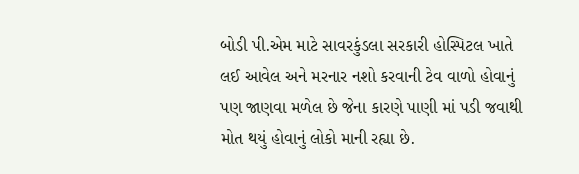બોડી પી.એમ માટે સાવરકુંડલા સરકારી હોસ્પિટલ ખાતે લઈ આવેલ અને મરનાર નશો કરવાની ટેવ વાળો હોવાનું પણ જાણવા મળેલ છે જેના કારણે પાણી માં પડી જવાથી મોત થયું હોવાનું લોકો માની રહ્યા છે.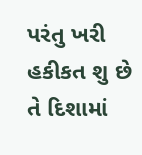પરંતુ ખરી હકીકત શુ છે તે દિશામાં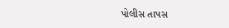પોલીસ તાપસ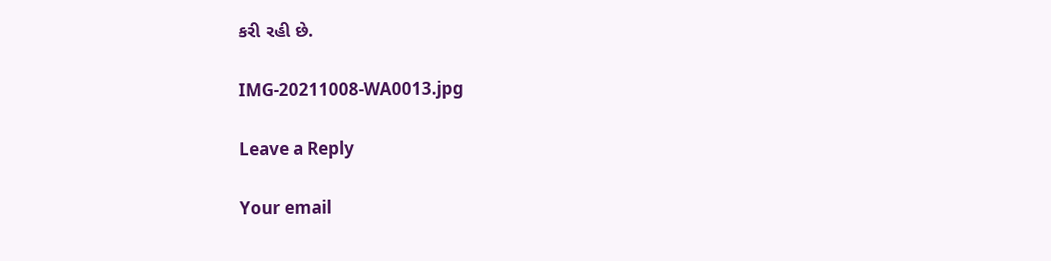કરી રહી છે.

IMG-20211008-WA0013.jpg

Leave a Reply

Your email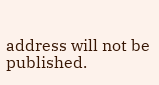address will not be published.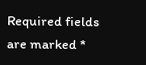Required fields are marked *